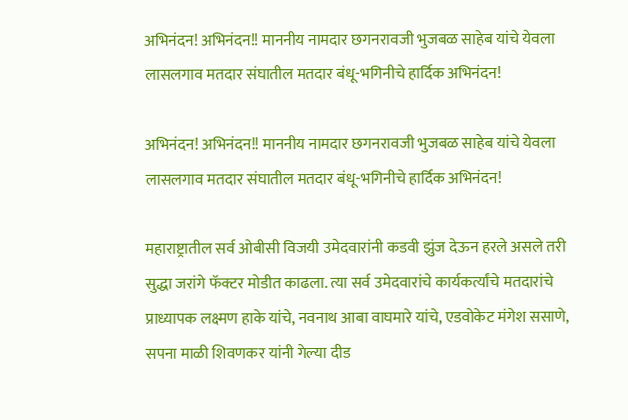अभिनंदन! अभिनंदन!! माननीय नामदार छगनरावजी भुजबळ साहेब यांचे येवला लासलगाव मतदार संघातील मतदार बंधू-भगिनीचे हार्दिक अभिनंदन!

अभिनंदन! अभिनंदन!! माननीय नामदार छगनरावजी भुजबळ साहेब यांचे येवला लासलगाव मतदार संघातील मतदार बंधू-भगिनीचे हार्दिक अभिनंदन!

महाराष्ट्रातील सर्व ओबीसी विजयी उमेदवारांनी कडवी झुंज देऊन हरले असले तरी सुद्धा जरांगे फॅक्टर मोडीत काढला. त्या सर्व उमेदवारांचे कार्यकर्त्यांचे मतदारांचे प्राध्यापक लक्ष्मण हाके यांचे, नवनाथ आबा वाघमारे यांचे, एडवोकेट मंगेश ससाणे, सपना माळी शिवणकर यांनी गेल्या दीड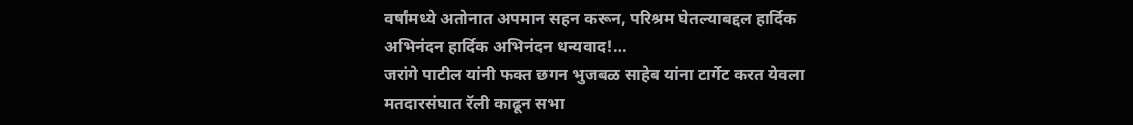वर्षांमध्ये अतोनात अपमान सहन करून, परिश्रम घेतल्याबद्दल हार्दिक अभिनंदन हार्दिक अभिनंदन धन्यवाद!…
जरांगे पाटील यांनी फक्त छगन भुजबळ साहेब यांना टार्गेट करत येवला मतदारसंघात रॅली काढून सभा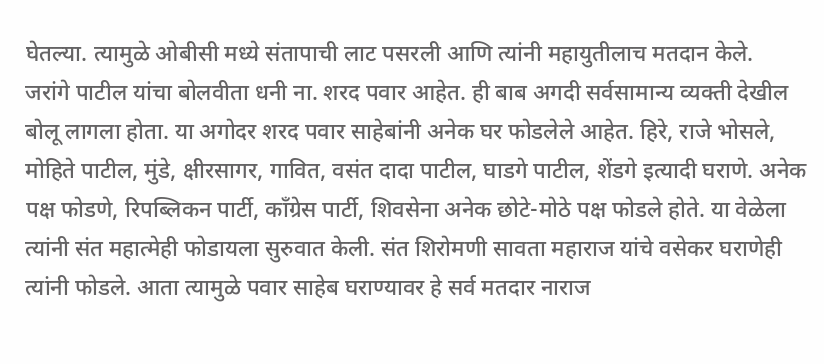घेतल्या. त्यामुळे ओबीसी मध्ये संतापाची लाट पसरली आणि त्यांनी महायुतीलाच मतदान केले.
जरांगे पाटील यांचा बोलवीता धनी ना. शरद पवार आहेत. ही बाब अगदी सर्वसामान्य व्यक्ती देखील बोलू लागला होता. या अगोदर शरद पवार साहेबांनी अनेक घर फोडलेले आहेत. हिरे, राजे भोसले, मोहिते पाटील, मुंडे, क्षीरसागर, गावित, वसंत दादा पाटील, घाडगे पाटील, शेंडगे इत्यादी घराणे. अनेक पक्ष फोडणे, रिपब्लिकन पार्टी, काँग्रेस पार्टी, शिवसेना अनेक छोटे-मोठे पक्ष फोडले होते. या वेळेला त्यांनी संत महात्मेही फोडायला सुरुवात केली. संत शिरोमणी सावता महाराज यांचे वसेकर घराणेही त्यांनी फोडले. आता त्यामुळे पवार साहेब घराण्यावर हे सर्व मतदार नाराज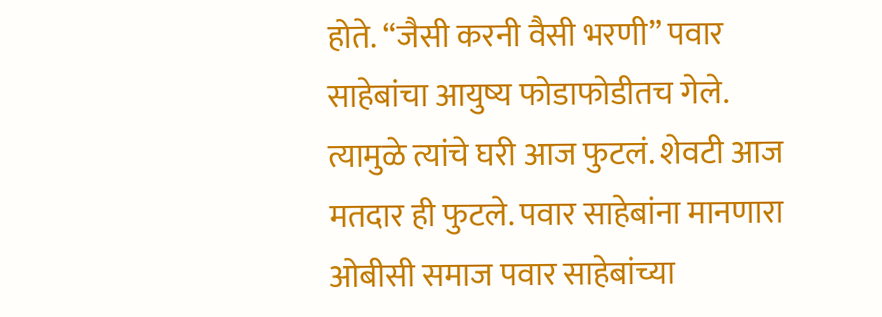होते. “जैसी करनी वैसी भरणी” पवार साहेबांचा आयुष्य फोडाफोडीतच गेले. त्यामुळे त्यांचे घरी आज फुटलं. शेवटी आज मतदार ही फुटले. पवार साहेबांना मानणारा ओबीसी समाज पवार साहेबांच्या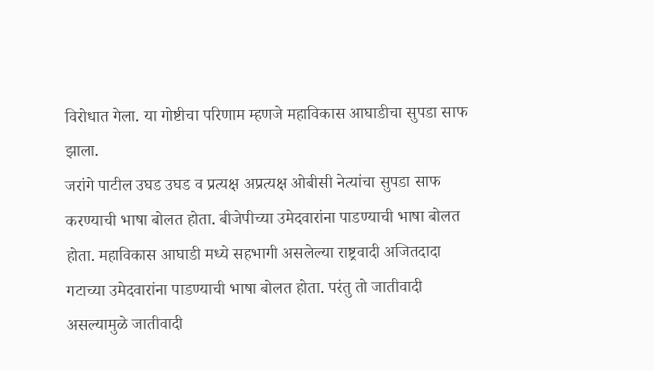विरोधात गेला. या गोष्टीचा परिणाम म्हणजे महाविकास आघाडीचा सुपडा साफ झाला.
जरांगे पाटील उघड उघड व प्रत्यक्ष अप्रत्यक्ष ओबीसी नेत्यांचा सुपडा साफ करण्याची भाषा बोलत होता. बीजेपीच्या उमेदवारांना पाडण्याची भाषा बोलत होता. महाविकास आघाडी मध्ये सहभागी असलेल्या राष्ट्रवादी अजितदादा गटाच्या उमेदवारांना पाडण्याची भाषा बोलत होता. परंतु तो जातीवादी असल्यामुळे जातीवादी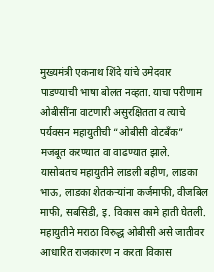मुख्यमंत्री एकनाथ शिंदे यांचे उमेदवार पाडण्याची भाषा बोलत नव्हता. याचा परीणाम ओबीसींना वाटणारी असुरक्षितता व त्याचे पर्यवसन महायुतीची “ओबीसी वोटबॅंक” मजबूत करण्यात वा वाढण्यात झाले.
यासोबतच महायुतीने लाडली बहीण, लाडका भाऊ, लाडका शेतकऱ्यांना कर्जमाफी, वीजबिल माफी, सबसिडी, इ. विकास कामे हाती घेतली.
महायुतीने मराठा विरुद्ध ओबीसी असे जातीवर आधारित राजकारण न करता विकास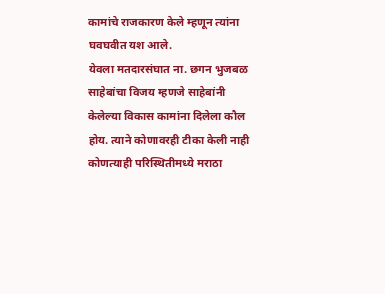कामांचे राजकारण केले म्हणून त्यांना घवघवीत यश आले.
येवला मतदारसंघात ना. छगन भुजबळ साहेबांचा विजय म्हणजे साहेबांनी केलेल्या विकास कामांना दिलेला कौल होय. त्याने कोणावरही टीका केली नाही कोणत्याही परिस्थितीमध्ये मराठा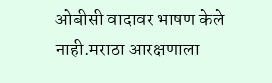ओबीसी वादावर भाषण केले नाही.मराठा आरक्षणाला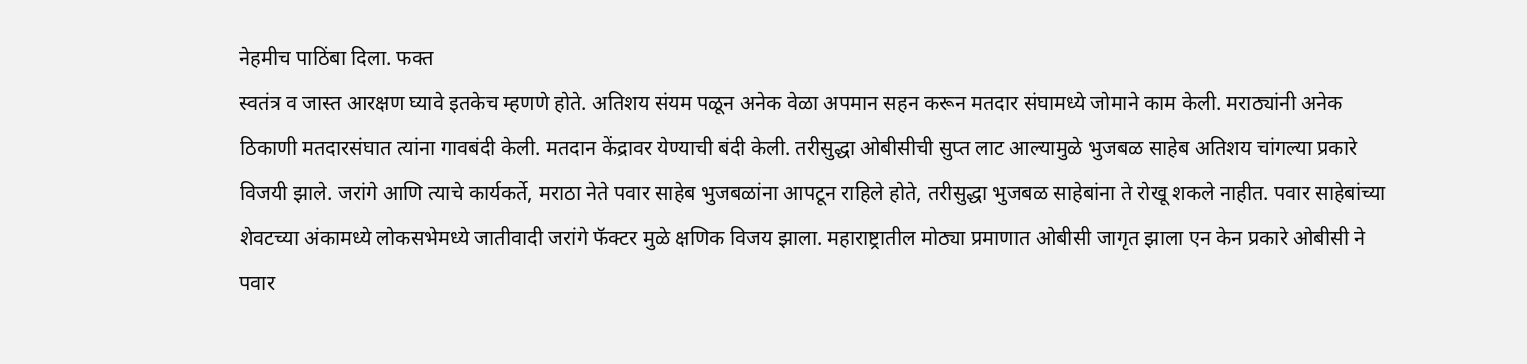नेहमीच पाठिंबा दिला. फक्त
स्वतंत्र व जास्त आरक्षण घ्यावे इतकेच म्हणणे होते. अतिशय संयम पळून अनेक वेळा अपमान सहन करून मतदार संघामध्ये जोमाने काम केली. मराठ्यांनी अनेक ठिकाणी मतदारसंघात त्यांना गावबंदी केली. मतदान केंद्रावर येण्याची बंदी केली. तरीसुद्धा ओबीसीची सुप्त लाट आल्यामुळे भुजबळ साहेब अतिशय चांगल्या प्रकारे विजयी झाले. जरांगे आणि त्याचे कार्यकर्ते, मराठा नेते पवार साहेब भुजबळांना आपटून राहिले होते, तरीसुद्धा भुजबळ साहेबांना ते रोखू शकले नाहीत. पवार साहेबांच्या शेवटच्या अंकामध्ये लोकसभेमध्ये जातीवादी जरांगे फॅक्टर मुळे क्षणिक विजय झाला. महाराष्ट्रातील मोठ्या प्रमाणात ओबीसी जागृत झाला एन केन प्रकारे ओबीसी ने पवार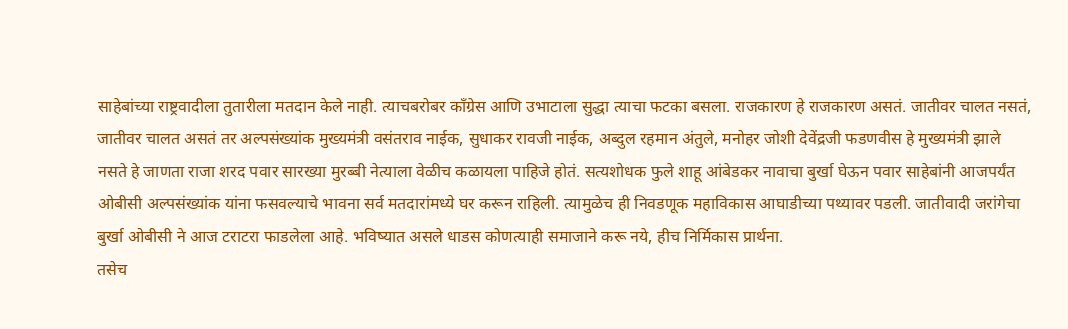साहेबांच्या राष्ट्रवादीला तुतारीला मतदान केले नाही. त्याचबरोबर काँग्रेस आणि उभाटाला सुद्धा त्याचा फटका बसला. राजकारण हे राजकारण असतं. जातीवर चालत नसतं, जातीवर चालत असतं तर अल्पसंख्यांक मुख्यमंत्री वसंतराव नाईक, सुधाकर रावजी नाईक, अब्दुल रहमान अंतुले, मनोहर जोशी देवेंद्रजी फडणवीस हे मुख्यमंत्री झाले नसते हे जाणता राजा शरद पवार सारख्या मुरब्बी नेत्याला वेळीच कळायला पाहिजे होतं. सत्यशोधक फुले शाहू आंबेडकर नावाचा बुर्खा घेऊन पवार साहेबांनी आजपर्यंत ओबीसी अल्पसंख्यांक यांना फसवल्याचे भावना सर्व मतदारांमध्ये घर करून राहिली. त्यामुळेच ही निवडणूक महाविकास आघाडीच्या पथ्यावर पडली. जातीवादी जरांगेचा बुर्खा ओबीसी ने आज टराटरा फाडलेला आहे. भविष्यात असले धाडस कोणत्याही समाजाने करू नये, हीच निर्मिकास प्रार्थना.
तसेच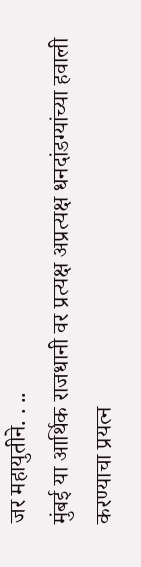जर महायुतीने. . ..
मुंबई या आर्थिक राजधानी वर प्रत्यक्ष अप्रत्यक्ष धनदांडग्यांच्या हवाली करण्याचा प्रयत्न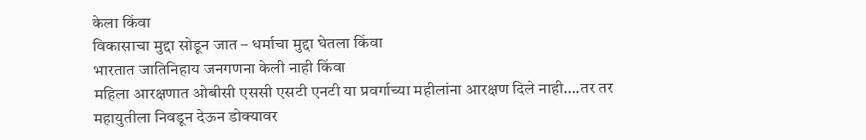केला किंवा
विकासाचा मुद्दा सोडून जात – धर्माचा मुद्दा घेतला किंवा
भारतात जातिनिहाय जनगणना केली नाही किंवा
महिला आरक्षणात ओबीसी एससी एसटी एनटी या प्रवर्गाच्या महीलांना आरक्षण दिले नाही….तर तर महायुतीला निवडून देऊन डोक्यावर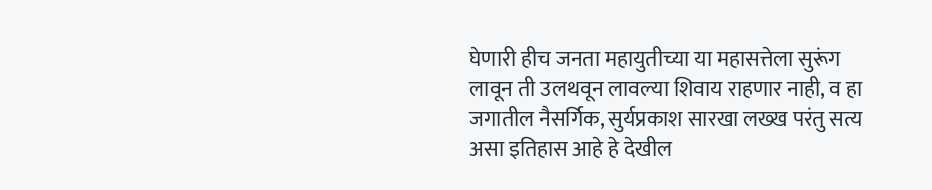घेणारी हीच जनता महायुतीच्या या महासत्तेला सुरूंग लावून ती उलथवून लावल्या शिवाय राहणार नाही, व हा जगातील नैसर्गिक, सुर्यप्रकाश सारखा लख्ख परंतु सत्य असा इतिहास आहे हे देखील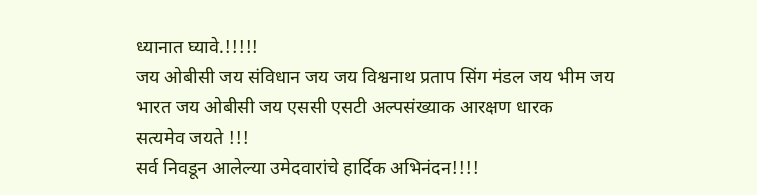ध्यानात घ्यावे.!!!!!
जय ओबीसी जय संविधान जय जय विश्वनाथ प्रताप सिंग मंडल जय भीम जय भारत जय ओबीसी जय एससी एसटी अल्पसंख्याक आरक्षण धारक
सत्यमेव जयते !!!
सर्व निवडून आलेल्या उमेदवारांचे हार्दिक अभिनंदन!!!!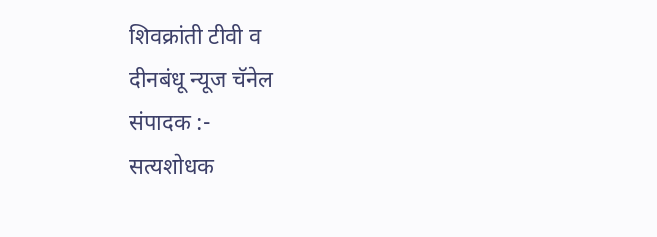शिवक्रांती टीवी व
दीनबंधू न्यूज चॅनेल
संपादक :-
सत्यशोधक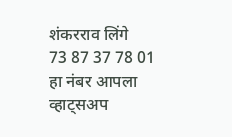शंकरराव लिंगे
73 87 37 78 01
हा नंबर आपला व्हाट्सअप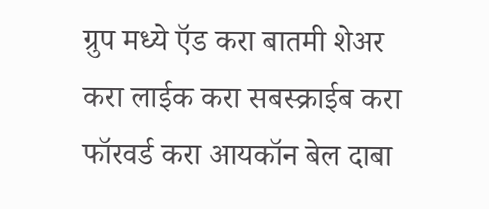ग्रुप मध्ये ऍड करा बातमी शेअर करा लाईक करा सबस्क्राईब करा फॉरवर्ड करा आयकॉन बेल दाबा